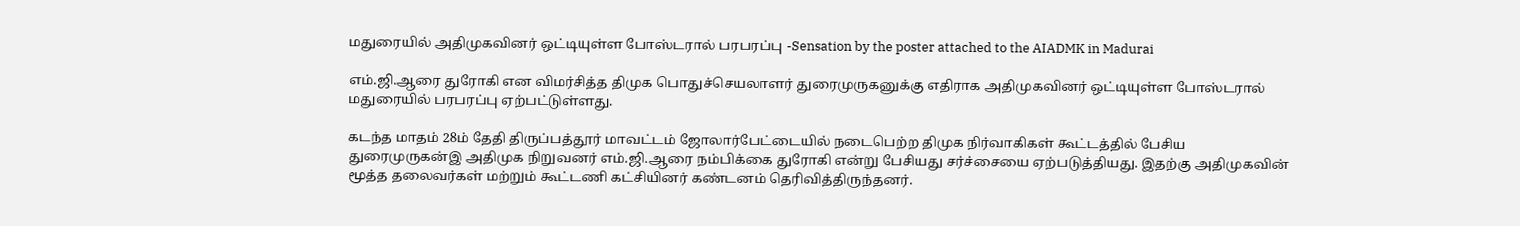மதுரையில் அதிமுகவினர் ஒட்டியுள்ள போஸ்டரால் பரபரப்பு -Sensation by the poster attached to the AIADMK in Madurai

எம்.ஜி.ஆரை துரோகி என விமர்சித்த திமுக பொதுச்செயலாளர் துரைமுருகனுக்கு எதிராக அதிமுகவினர் ஒட்டியுள்ள போஸ்டரால் மதுரையில் பரபரப்பு ஏற்பட்டுள்ளது.

கடந்த மாதம் 28ம் தேதி திருப்பத்தூர் மாவட்டம் ஜோலார்பேட்டையில் நடைபெற்ற திமுக நிர்வாகிகள் கூட்டத்தில் பேசிய துரைமுருகன்இ அதிமுக நிறுவனர் எம்.ஜி.ஆரை நம்பிக்கை துரோகி என்று பேசியது சர்ச்சையை ஏற்படுத்தியது. இதற்கு அதிமுகவின் மூத்த தலைவர்கள் மற்றும் கூட்டணி கட்சியினர் கண்டனம் தெரிவித்திருந்தனர்.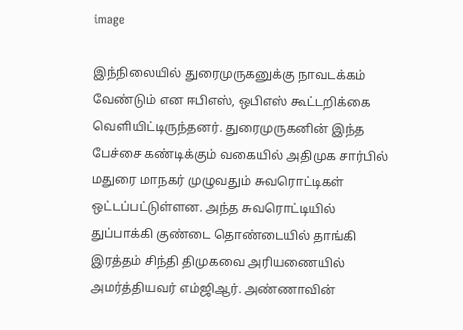image

இந்நிலையில் துரைமுருகனுக்கு நாவடக்கம் வேண்டும் என ஈபிஎஸ், ஒபிஎஸ் கூட்டறிக்கை வெளியிட்டிருந்தனர். துரைமுருகனின் இந்த பேச்சை கண்டிக்கும் வகையில் அதிமுக சார்பில் மதுரை மாநகர் முழுவதும் சுவரொட்டிகள் ஒட்டப்பட்டுள்ளன. அந்த சுவரொட்டியில் துப்பாக்கி குண்டை தொண்டையில் தாங்கி இரத்தம் சிந்தி திமுகவை அரியணையில் அமர்த்தியவர் எம்ஜிஆர். அண்ணாவின்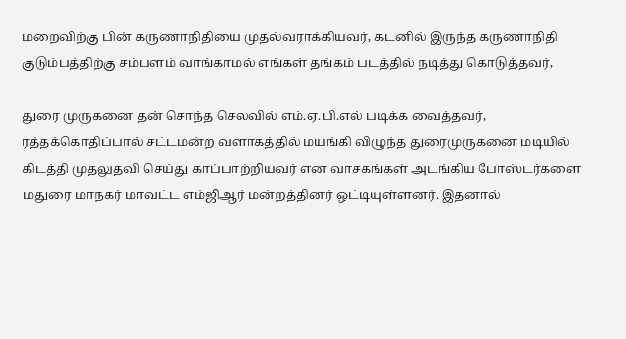மறைவிற்கு பின் கருணாநிதியை முதல்வராக்கியவர், கடனில் இருந்த கருணாநிதி குடும்பத்திற்கு சம்பளம் வாங்காமல் எங்கள் தங்கம் படத்தில் நடித்து கொடுத்தவர்,

துரை முருகனை தன் சொந்த செலவில் எம்.ஏ.பி.எல் படிக்க வைத்தவர், ரத்தக்கொதிப்பால் சட்டமன்ற வளாகத்தில் மயங்கி விழுந்த துரைமுருகனை மடியில் கிடத்தி முதலுதவி செய்து காப்பாற்றியவர் என வாசகங்கள் அடங்கிய போஸ்டர்களை மதுரை மாநகர் மாவட்ட எம்ஜிஆர் மன்றத்தினர் ஒட்டியுள்ளனர். இதனால்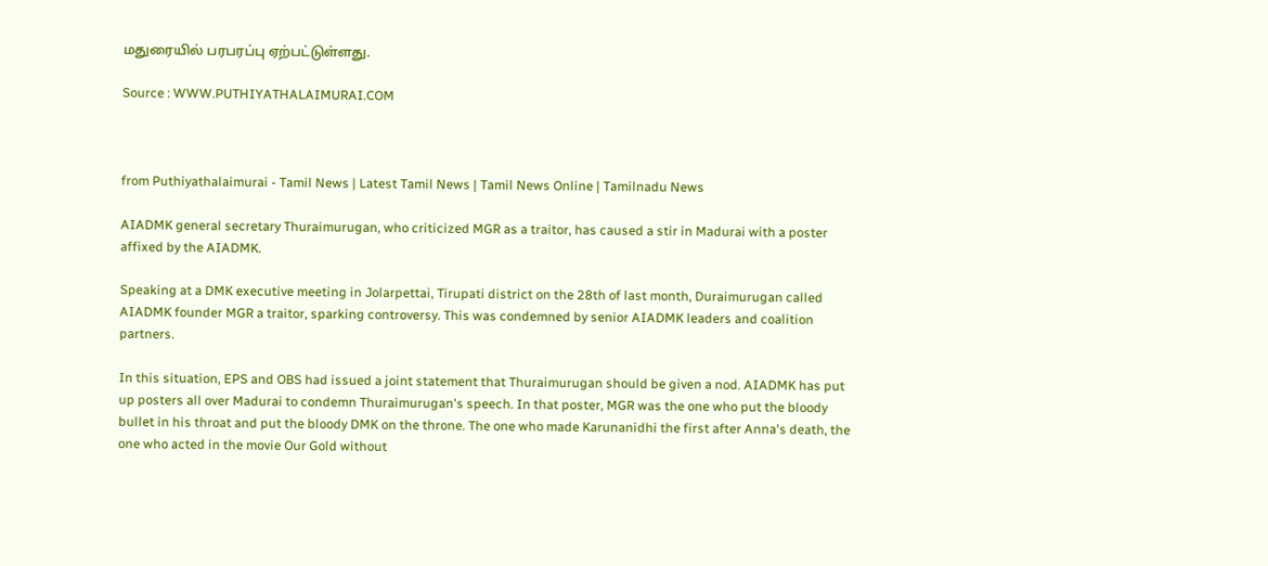மதுரையில் பரபரப்பு ஏற்பட்டுள்ளது.

Source : WWW.PUTHIYATHALAIMURAI.COM



from Puthiyathalaimurai - Tamil News | Latest Tamil News | Tamil News Online | Tamilnadu News

AIADMK general secretary Thuraimurugan, who criticized MGR as a traitor, has caused a stir in Madurai with a poster affixed by the AIADMK.

Speaking at a DMK executive meeting in Jolarpettai, Tirupati district on the 28th of last month, Duraimurugan called AIADMK founder MGR a traitor, sparking controversy. This was condemned by senior AIADMK leaders and coalition partners.

In this situation, EPS and OBS had issued a joint statement that Thuraimurugan should be given a nod. AIADMK has put up posters all over Madurai to condemn Thuraimurugan's speech. In that poster, MGR was the one who put the bloody bullet in his throat and put the bloody DMK on the throne. The one who made Karunanidhi the first after Anna's death, the one who acted in the movie Our Gold without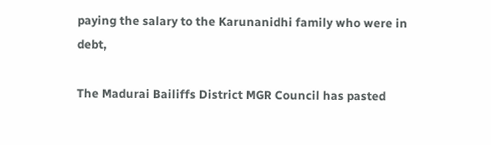paying the salary to the Karunanidhi family who were in debt,

The Madurai Bailiffs District MGR Council has pasted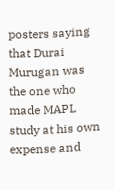posters saying that Durai Murugan was the one who made MAPL study at his own expense and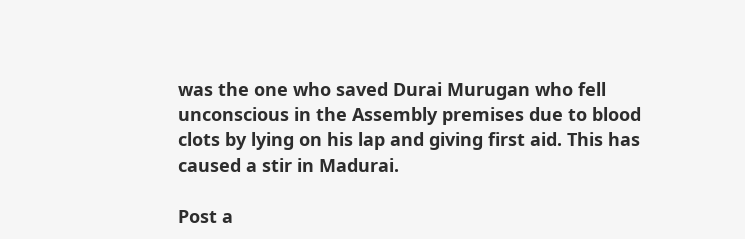was the one who saved Durai Murugan who fell unconscious in the Assembly premises due to blood clots by lying on his lap and giving first aid. This has caused a stir in Madurai.

Post a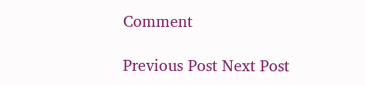Comment

Previous Post Next Post